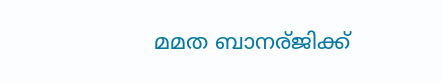മമത ബാനര്ജിക്ക്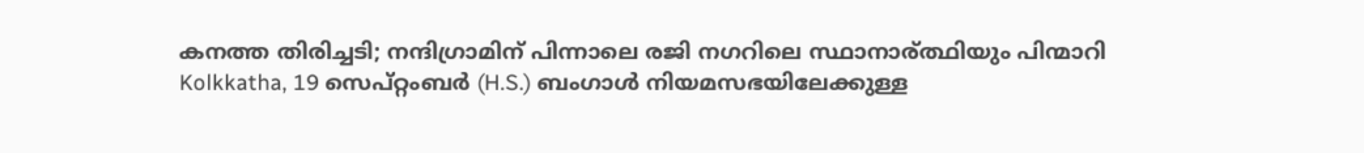കനത്ത തിരിച്ചടി; നന്ദിഗ്രാമിന് പിന്നാലെ രജി നഗറിലെ സ്ഥാനാര്ത്ഥിയും പിന്മാറി
Kolkkatha, 19 സെപ്റ്റംബര്‍ (H.S.) ബംഗാള്‍ നിയമസഭയിലേക്കുള്ള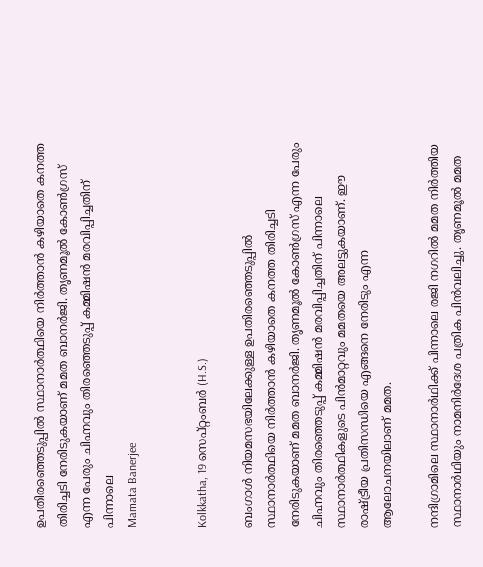ഉപതിരഞ്ഞെടുപ്പില്‍ സ്ഥാനാര്‍ത്ഥിയെ നിര്‍ത്താന്‍ കഴിയാതെ കനത്ത തിരിച്ചടി നേരിടുകയാണ് മമത ബാനര്‍ജി. തൃണമൂല്‍ കോണ്‍ഗ്രസ് എന്ന പേരും ചിഹ്നവും തിരഞ്ഞെടുപ്പ് കമ്മിഷന്‍ മരവിപ്പിച്ചതിന് പിന്നാലെ
Mamata Banerjee


Kolkkatha, 19 സെപ്റ്റംബര്‍ (H.S.)

ബംഗാള്‍ നിയമസഭയിലേക്കുള്ള ഉപതിരഞ്ഞെടുപ്പില്‍ സ്ഥാനാര്‍ത്ഥിയെ നിര്‍ത്താന്‍ കഴിയാതെ കനത്ത തിരിച്ചടി നേരിടുകയാണ് മമത ബാനര്‍ജി. തൃണമൂല്‍ കോണ്‍ഗ്രസ് എന്ന പേരും ചിഹ്നവും തിരഞ്ഞെടുപ്പ് കമ്മിഷന്‍ മരവിപ്പിച്ചതിന് പിന്നാലെ സ്ഥാനാര്‍ത്ഥികളുടെ പിന്‍മാറ്റവും മമതയെ അലട്ടുകയാണ്. ഈ രാഷ്ട്രീയ പ്രതിസന്ധിയെ എങ്ങനെ നേരിടും എന്ന ആലോചനയിലാണ് മമത.

നന്ദിഗ്രാമിലെ സ്ഥാനാര്‍ഥിക്ക് പിന്നാലെ രജി നഗറില്‍ മമത നിര്‍ത്തിയ സ്ഥാനാര്‍ഥിയും നാമനിര്‍ദേശ പത്രിക പിന്‍വലിച്ചു. തൃണമൂല്‍ മമത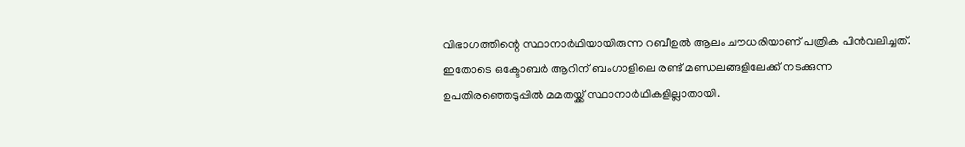വിഭാഗത്തിന്റെ സ്ഥാനാര്‍ഥിയായിരുന്ന റബീഉല്‍ ആലം ചൗധരിയാണ് പത്രിക പിന്‍വലിച്ചത്. ഇതോടെ ഒക്ടോബര്‍ ആറിന് ബംഗാളിലെ രണ്ട് മണ്ഡലങ്ങളിലേക്ക് നടക്കുന്ന ഉപതിരഞ്ഞെടുപ്പില്‍ മമതയ്ക്ക് സ്ഥാനാര്‍ഥികളില്ലാതായി.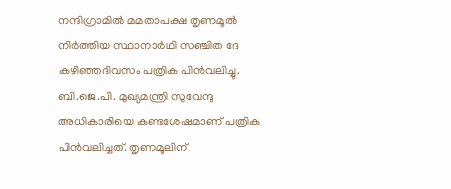നന്ദിഗ്രാമില്‍ മമതാപക്ഷ തൃണമൂല്‍ നിര്‍ത്തിയ സ്ഥാനാര്‍ഥി സഞ്ചിത ദേ കഴിഞ്ഞദിവസം പത്രിക പിന്‍വലിച്ചു. ബി.ജെ.പി. മുഖ്യമന്ത്രി സുവേന്ദു അധികാരിയെ കണ്ടശേഷമാണ് പത്രിക പിന്‍വലിച്ചത്. തൃണമൂലിന്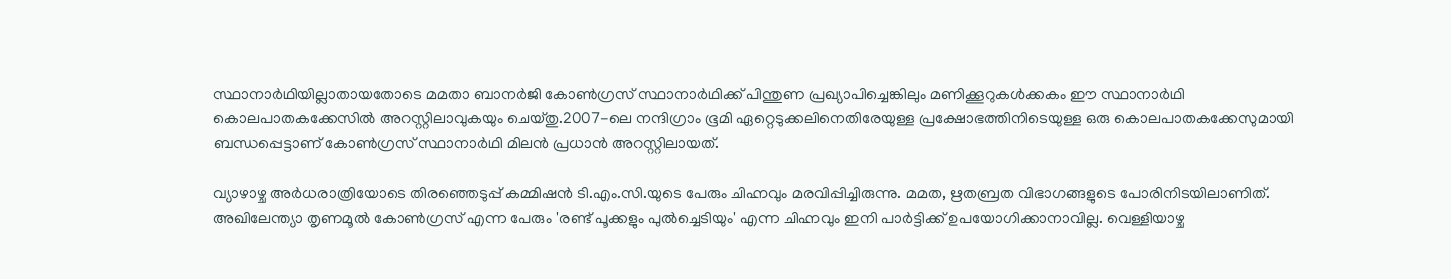സ്ഥാനാര്‍ഥിയില്ലാതായതോടെ മമതാ ബാനര്‍ജി കോണ്‍ഗ്രസ് സ്ഥാനാര്‍ഥിക്ക് പിന്തുണ പ്രഖ്യാപിച്ചെങ്കിലും മണിക്കൂറുകള്‍ക്കകം ഈ സ്ഥാനാര്‍ഥി കൊലപാതകക്കേസില്‍ അറസ്റ്റിലാവുകയും ചെയ്തു.2007-ലെ നന്ദിഗ്രാം ഭൂമി ഏറ്റെടുക്കലിനെതിരേയുള്ള പ്രക്ഷോഭത്തിനിടെയുള്ള ഒരു കൊലപാതകക്കേസുമായി ബന്ധപ്പെട്ടാണ് കോണ്‍ഗ്രസ് സ്ഥാനാര്‍ഥി മിലന്‍ പ്രധാന്‍ അറസ്റ്റിലായത്.

വ്യാഴാഴ്ച അര്‍ധരാത്രിയോടെ തിരഞ്ഞെടുപ്പ് കമ്മിഷന്‍ ടി.എം.സി.യുടെ പേരും ചിഹ്നവും മരവിപ്പിച്ചിരുന്നു. മമത, ഋതബ്രത വിഭാഗങ്ങളുടെ പോരിനിടയിലാണിത്. അഖിലേന്ത്യാ തൃണമൂല്‍ കോണ്‍ഗ്രസ് എന്ന പേരും 'രണ്ട് പൂക്കളും പുല്‍ച്ചെടിയും' എന്ന ചിഹ്നവും ഇനി പാര്‍ട്ടിക്ക് ഉപയോഗിക്കാനാവില്ല. വെള്ളിയാഴ്ച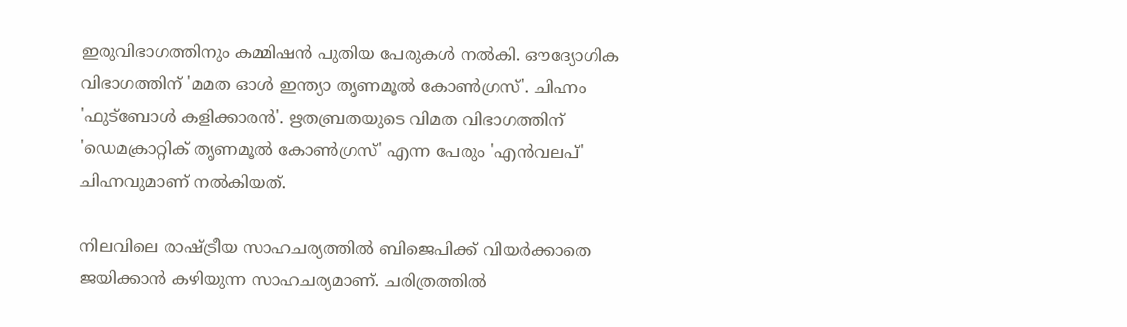ഇരുവിഭാഗത്തിനും കമ്മിഷന്‍ പുതിയ പേരുകള്‍ നല്‍കി. ഔദ്യോഗിക വിഭാഗത്തിന് 'മമത ഓള്‍ ഇന്ത്യാ തൃണമൂല്‍ കോണ്‍ഗ്രസ്'. ചിഹ്നം 'ഫുട്ബോള്‍ കളിക്കാരന്‍'. ഋതബ്രതയുടെ വിമത വിഭാഗത്തിന് 'ഡെമക്രാറ്റിക് തൃണമൂല്‍ കോണ്‍ഗ്രസ്' എന്ന പേരും 'എന്‍വലപ്' ചിഹ്നവുമാണ് നല്‍കിയത്.

നിലവിലെ രാഷ്ട്രീയ സാഹചര്യത്തില്‍ ബിജെപിക്ക് വിയര്‍ക്കാതെ ജയിക്കാന്‍ കഴിയുന്ന സാഹചര്യമാണ്. ചരിത്രത്തില്‍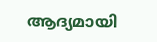ആദ്യമായി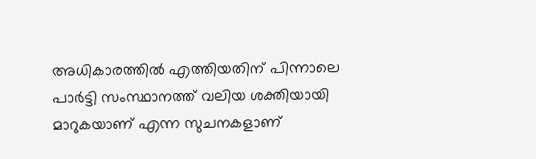അധികാരത്തില്‍ എത്തിയതിന് പിന്നാലെ പാര്‍ട്ടി സംസ്ഥാനത്ത് വലിയ ശക്തിയായി മാറുകയാണ് എന്ന സുചനകളാണ്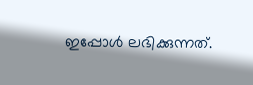ഇപ്പോള്‍ ലഭിക്കുന്നത്.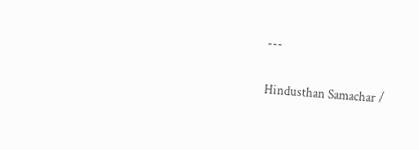---

Hindusthan Samachar /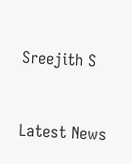Sreejith S


Latest News